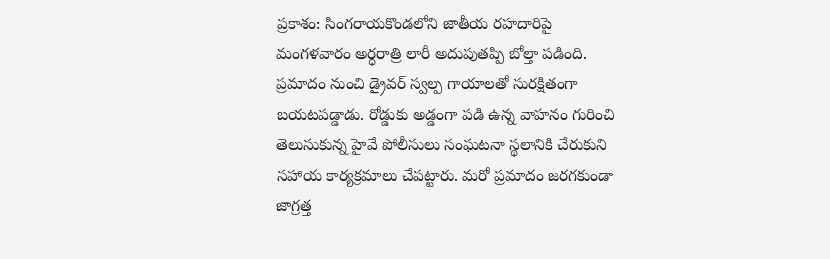ప్రకాశం: సింగరాయకొండలోని జాతీయ రహదారిపై మంగళవారం అర్ధరాత్రి లారీ అదుపుతప్పి బోల్తా పడింది. ప్రమాదం నుంచి డ్రైవర్ స్వల్ప గాయాలతో సురక్షితంగా బయటపడ్డాడు. రోడ్డుకు అడ్డంగా పడి ఉన్న వాహనం గురించి తెలుసుకున్న హైవే పోలీసులు సంఘటనా స్థలానికి చేరుకుని సహాయ కార్యక్రమాలు చేపట్టారు. మరో ప్రమాదం జరగకుండా జాగ్రత్త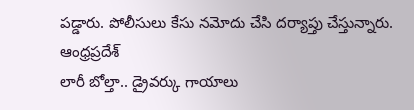పడ్డారు. పోలీసులు కేసు నమోదు చేసి దర్యాప్తు చేస్తున్నారు.
ఆంధ్రప్రదేశ్
లారీ బోల్తా.. డ్రైవర్కు గాయాలు